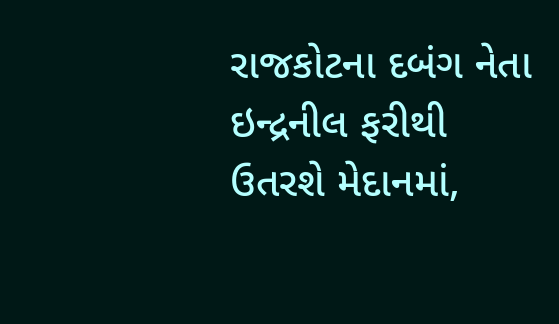રાજકોટના દબંગ નેતા ઇન્દ્રનીલ ફરીથી ઉતરશે મેદાનમાં,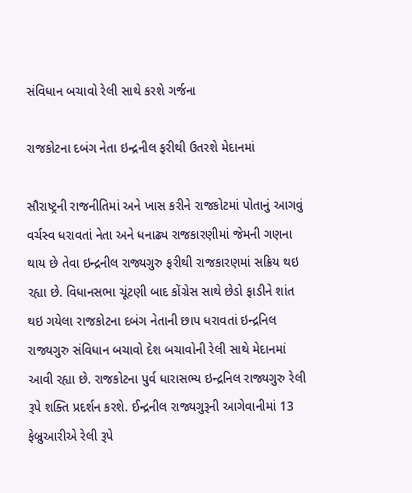સંવિધાન બચાવો રેલી સાથે કરશે ગર્જના

રાજકોટના દબંગ નેતા ઇન્દ્રનીલ ફરીથી ઉતરશે મેદાનમાં

સૌરાષ્ટ્રની રાજનીતિમાં અને ખાસ કરીને રાજકોટમાં પોતાનું આગવું વર્ચસ્વ ધરાવતાં નેતા અને ધનાઢ્ય રાજકારણીમાં જેમની ગણના થાય છે તેવા ઇન્દ્રનીલ રાજ્યગુરુ ફરીથી રાજકારણમાં સક્રિય થઇ રહ્યા છે. વિધાનસભા ચૂંટણી બાદ કોંગ્રેસ સાથે છેડો ફાડીને શાંત થઇ ગયેલા રાજકોટના દબંગ નેતાની છાપ ધરાવતાં ઇન્દ્રનિલ રાજ્યગુરુ સંવિધાન બચાવો દેશ બચાવોની રેલી સાથે મેદાનમાં આવી રહ્યા છે. રાજકોટના પુર્વ ધારાસભ્ય ઇન્દ્રનિલ રાજ્યગુરુ રેલી રૂપે શક્તિ પ્રદર્શન કરશે. ઈન્દ્રનીલ રાજ્યગુરૂની આગેવાનીમાં 13 ફેબ્રુઆરીએ રેલી રૂપે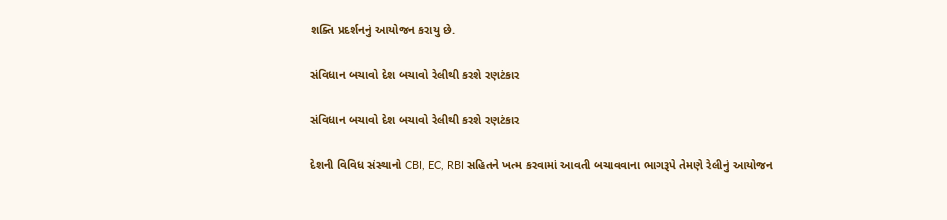શક્તિ પ્રદર્શનનું આયોજન કરાયુ છે.

સંવિધાન બચાવો દેશ બચાવો રેલીથી કરશે રણટંકાર

સંવિધાન બચાવો દેશ બચાવો રેલીથી કરશે રણટંકાર

દેશની વિવિધ સંસ્થાનો CBI, EC, RBI સહિતને ખત્મ કરવામાં આવતી બચાવવાના ભાગરૂપે તેમણે રેલીનું આયોજન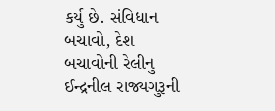કર્યુ છે. સંવિધાન બચાવો, દેશ બચાવોની રેલીનુ ઈન્દ્રનીલ રાજ્યગુરૂની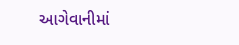આગેવાનીમાં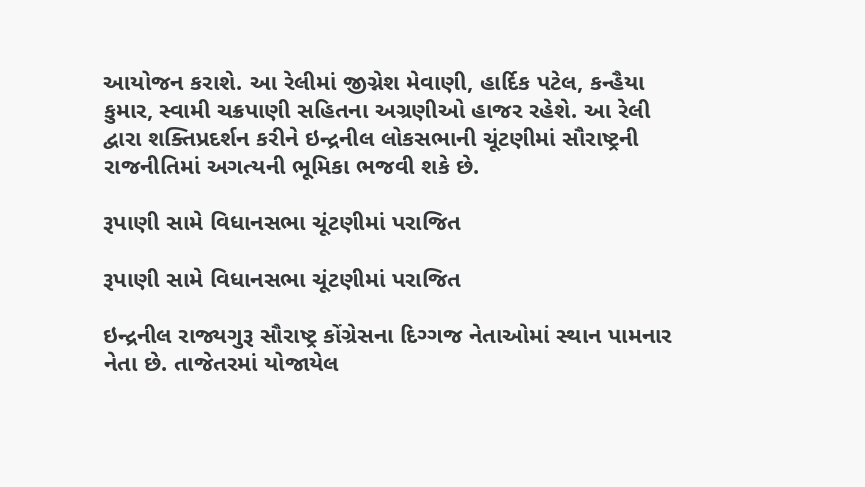આયોજન કરાશે. આ રેલીમાં જીગ્નેશ મેવાણી, હાર્દિક પટેલ, કન્હૈયા કુમાર, સ્વામી ચક્રપાણી સહિતના અગ્રણીઓ હાજર રહેશે. આ રેલી દ્વારા શક્તિપ્રદર્શન કરીને ઇન્દ્રનીલ લોકસભાની ચૂંટણીમાં સૌરાષ્ટ્રની રાજનીતિમાં અગત્યની ભૂમિકા ભજવી શકે છે.

રૂપાણી સામે વિધાનસભા ચૂંટણીમાં પરાજિત

રૂપાણી સામે વિધાનસભા ચૂંટણીમાં પરાજિત

ઇન્દ્રનીલ રાજ્યગુરૂ સૌરાષ્ટ્ર કોંગ્રેસના દિગ્ગજ નેતાઓમાં સ્થાન પામનાર નેતા છે. તાજેતરમાં યોજાયેલ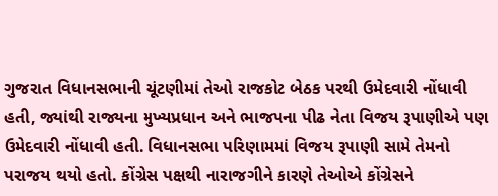ગુજરાત વિધાનસભાની ચૂંટણીમાં તેઓ રાજકોટ બેઠક પરથી ઉમેદવારી નોંધાવી હતી, જ્યાંથી રાજ્યના મુખ્યપ્રધાન અને ભાજપના પીઢ નેતા વિજય રૂપાણીએ પણ ઉમેદવારી નોંધાવી હતી. વિધાનસભા પરિણામમાં વિજય રૂપાણી સામે તેમનો પરાજય થયો હતો. કોંગ્રેસ પક્ષથી નારાજગીને કારણે તેઓએ કોંગ્રેસને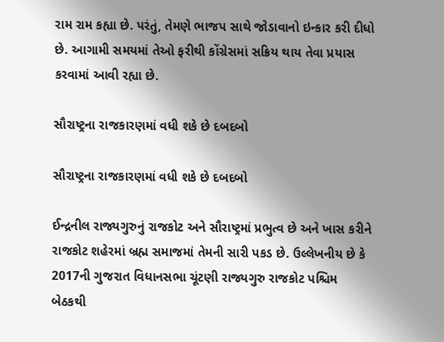રામ રામ કહ્યા છે. પરંતું, તેમણે ભાજપ સાથે જોડાવાનો ઇન્કાર કરી દીધો છે. આગામી સમયમાં તેઓ ફરીથી કોંગ્રેસમાં સક્રિય થાય તેવા પ્રયાસ કરવામાં આવી રહ્યા છે.

સૌરાષ્ટ્રના રાજકારણમાં વધી શકે છે દબદબો

સૌરાષ્ટ્રના રાજકારણમાં વધી શકે છે દબદબો

ઈન્દ્રનીલ રાજ્યગુરુનું રાજકોટ અને સૌરાષ્ટ્રમાં પ્રભુત્વ છે અને ખાસ કરીને રાજકોટ શહેરમાં બ્રહ્મ સમાજમાં તેમની સારી પકડ છે. ઉલ્લેખનીય છે કે 2017ની ગુજરાત વિધાનસભા ચૂંટણી રાજ્યગુરુ રાજકોટ પશ્ચિમ બેઠકથી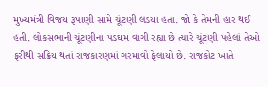મુખ્યમંત્રી વિજય રૂપાણી સામે ચૂંટણી લડયા હતા. જો કે તેમની હાર થઈ હતી. લોકસભાની ચૂંટણીના પડઘમ વાગી રહ્યા છે ત્યારે ચૂંટણી પહેલાં તેઓ ફરીથી સક્રિય થતાં રાજકારણમાં ગરમાવો ફેલાયો છે. રાજકોટ ખાતે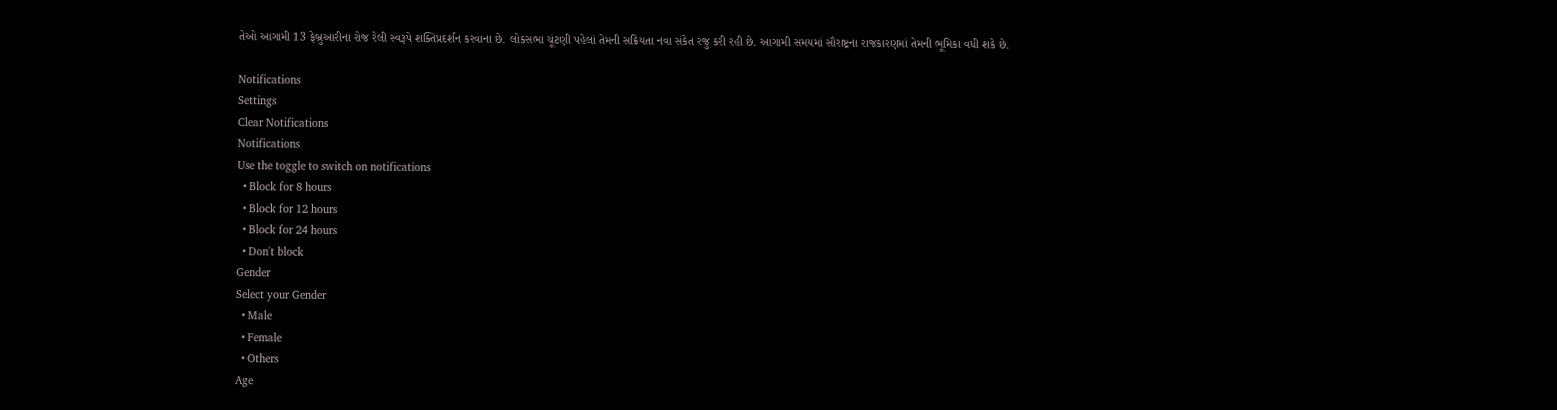તેઓ આગામી 13 ફેબ્રુઆરીના રોજ રેલી સ્વરૂપે શક્તિપ્રદર્શન કરવાના છે. લોકસભા ચૂંટણી પહેલાં તેમની સક્રિયતા નવા સંકેત રજુ કરી રહી છે. આગામી સમયમાં સૌરાષ્ટ્રના રાજકારણમાં તેમની ભૂમિકા વધી શકે છે.

Notifications
Settings
Clear Notifications
Notifications
Use the toggle to switch on notifications
  • Block for 8 hours
  • Block for 12 hours
  • Block for 24 hours
  • Don't block
Gender
Select your Gender
  • Male
  • Female
  • Others
Age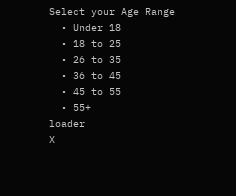Select your Age Range
  • Under 18
  • 18 to 25
  • 26 to 35
  • 36 to 45
  • 45 to 55
  • 55+
loader
X